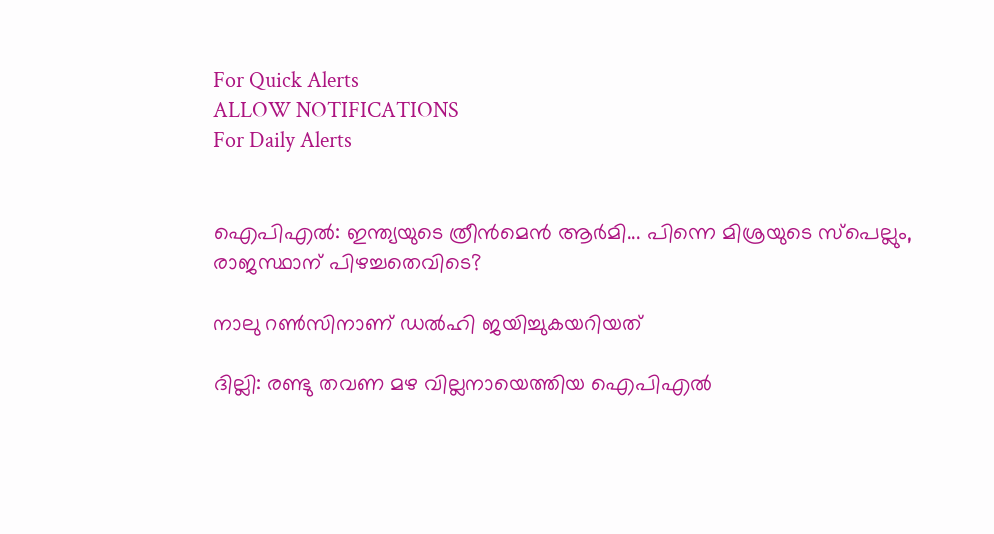For Quick Alerts
ALLOW NOTIFICATIONS
For Daily Alerts


ഐപിഎല്‍: ഇന്ത്യയുടെ ത്രീന്‍മെന്‍ ആര്‍മി... പിന്നെ മിശ്രയുടെ സ്‌പെല്ലും, രാജസ്ഥാന് പിഴച്ചതെവിടെ?

നാലു റണ്‍സിനാണ് ‍ഡല്‍ഹി ജയിച്ചുകയറിയത്

ദില്ലി: രണ്ടു തവണ മഴ വില്ലനായെത്തിയ ഐപിഎല്‍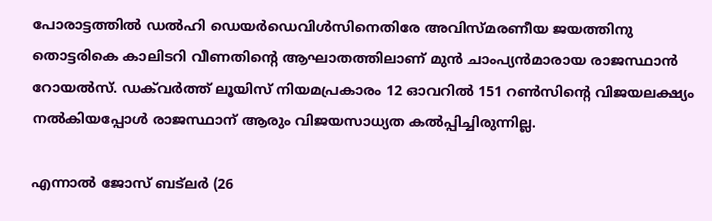പോരാട്ടത്തില്‍ ഡല്‍ഹി ഡെയര്‍ഡെവിള്‍സിനെതിരേ അവിസ്മരണീയ ജയത്തിനു തൊട്ടരികെ കാലിടറി വീണതിന്റെ ആഘാതത്തിലാണ് മുന്‍ ചാംപ്യന്‍മാരായ രാജസ്ഥാന്‍ റോയല്‍സ്. ഡക്‌വര്‍ത്ത് ലൂയിസ് നിയമപ്രകാരം 12 ഓവറില്‍ 151 റണ്‍സിന്റെ വിജയലക്ഷ്യം നല്‍കിയപ്പോള്‍ രാജസ്ഥാന് ആരും വിജയസാധ്യത കല്‍പ്പിച്ചിരുന്നില്ല.

എന്നാല്‍ ജോസ് ബട്‌ലര്‍ (26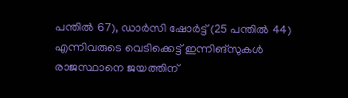പന്തില്‍ 67), ഡാര്‍സി ഷോര്‍ട്ട് (25 പന്തില്‍ 44) എന്നിവരുടെ വെടിക്കെട്ട് ഇന്നിങ്‌സുകള്‍ രാജസ്ഥാനെ ജയത്തിന്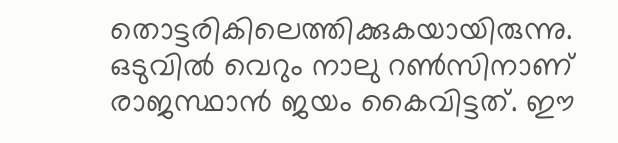തൊട്ടരികിലെത്തിക്കുകയായിരുന്നു. ഒടുവില്‍ വെറും നാലു റണ്‍സിനാണ് രാജസ്ഥാന്‍ ജയം കൈവിട്ടത്. ഈ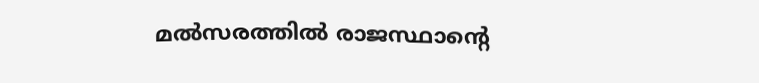മല്‍സരത്തില്‍ രാജസ്ഥാന്റെ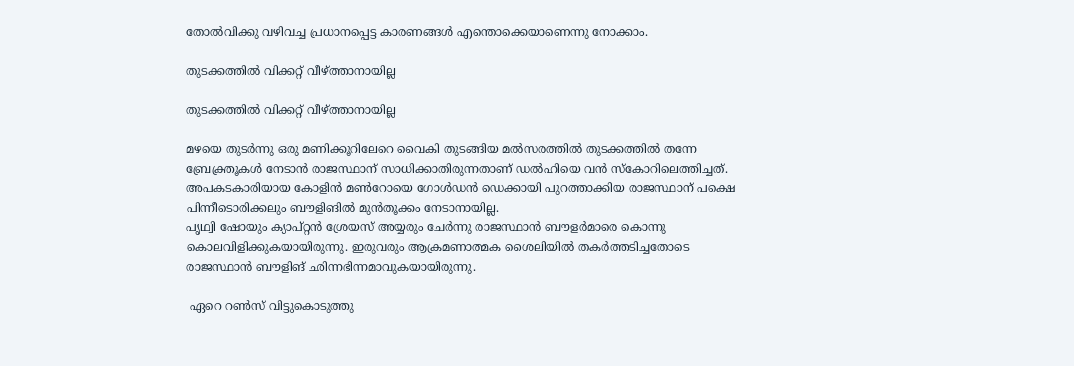തോല്‍വിക്കു വഴിവച്ച പ്രധാനപ്പെട്ട കാരണങ്ങള്‍ എന്തൊക്കെയാണെന്നു നോക്കാം.

തുടക്കത്തില്‍ വിക്കറ്റ് വീഴ്ത്താനായില്ല

തുടക്കത്തില്‍ വിക്കറ്റ് വീഴ്ത്താനായില്ല

മഴയെ തുടര്‍ന്നു ഒരു മണിക്കൂറിലേറെ വൈകി തുടങ്ങിയ മല്‍സരത്തില്‍ തുടക്കത്തില്‍ തന്നേ ബ്രേക്ത്രൂകള്‍ നേടാന്‍ രാജസ്ഥാന് സാധിക്കാതിരുന്നതാണ് ഡല്‍ഹിയെ വന്‍ സ്‌കോറിലെത്തിച്ചത്. അപകടകാരിയായ കോളിന്‍ മണ്‍റോയെ ഗോള്‍ഡന്‍ ഡെക്കായി പുറത്താക്കിയ രാജസ്ഥാന് പക്ഷെ പിന്നീടൊരിക്കലും ബൗളിങില്‍ മുന്‍തൂക്കം നേടാനായില്ല.
പൃഥ്വി ഷോയും ക്യാപ്റ്റന്‍ ശ്രേയസ് അയ്യരും ചേര്‍ന്നു രാജസ്ഥാന്‍ ബൗളര്‍മാരെ കൊന്നു കൊലവിളിക്കുകയായിരുന്നു. ഇരുവരും ആക്രമണാത്മക ശൈലിയില്‍ തകര്‍ത്തടിച്ചതോടെ രാജസ്ഥാന്‍ ബൗളിങ് ഛിന്നഭിന്നമാവുകയായിരുന്നു.

 ഏറെ റണ്‍സ് വിട്ടുകൊടുത്തു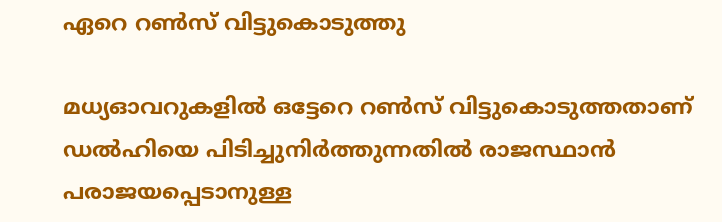ഏറെ റണ്‍സ് വിട്ടുകൊടുത്തു

മധ്യഓവറുകളില്‍ ഒട്ടേറെ റണ്‍സ് വിട്ടുകൊടുത്തതാണ് ഡല്‍ഹിയെ പിടിച്ചുനിര്‍ത്തുന്നതില്‍ രാജസ്ഥാന്‍ പരാജയപ്പെടാനുള്ള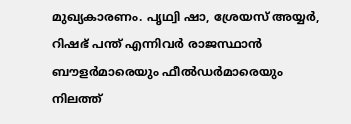മുഖ്യകാരണം. പൃഥ്വി ഷാ, ശ്രേയസ് അയ്യര്‍, റിഷഭ് പന്ത് എന്നിവര്‍ രാജസ്ഥാന്‍ ബൗളര്‍മാരെയും ഫീല്‍ഡര്‍മാരെയും നിലത്ത്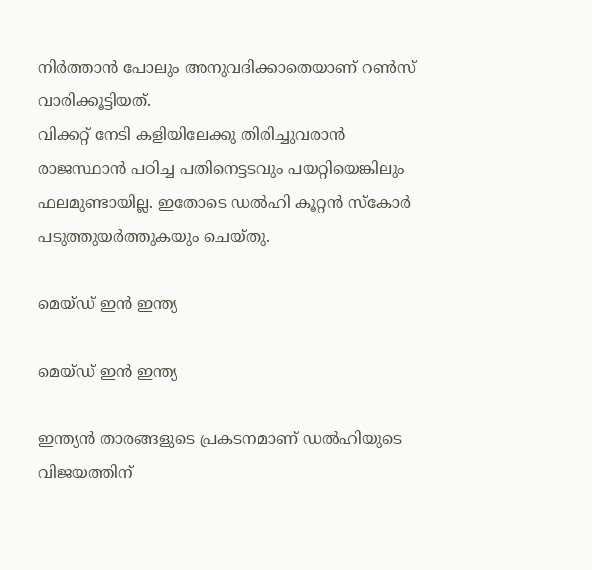നിര്‍ത്താന്‍ പോലും അനുവദിക്കാതെയാണ് റണ്‍സ് വാരിക്കൂട്ടിയത്.
വിക്കറ്റ് നേടി കളിയിലേക്കു തിരിച്ചുവരാന്‍ രാജസ്ഥാന്‍ പഠിച്ച പതിനെട്ടടവും പയറ്റിയെങ്കിലും ഫലമുണ്ടായില്ല. ഇതോടെ ഡല്‍ഹി കൂറ്റന്‍ സ്‌കോര്‍ പടുത്തുയര്‍ത്തുകയും ചെയ്തു.

മെയ്ഡ് ഇന്‍ ഇന്ത്യ

മെയ്ഡ് ഇന്‍ ഇന്ത്യ

ഇന്ത്യന്‍ താരങ്ങളുടെ പ്രകടനമാണ് ഡല്‍ഹിയുടെ വിജയത്തിന്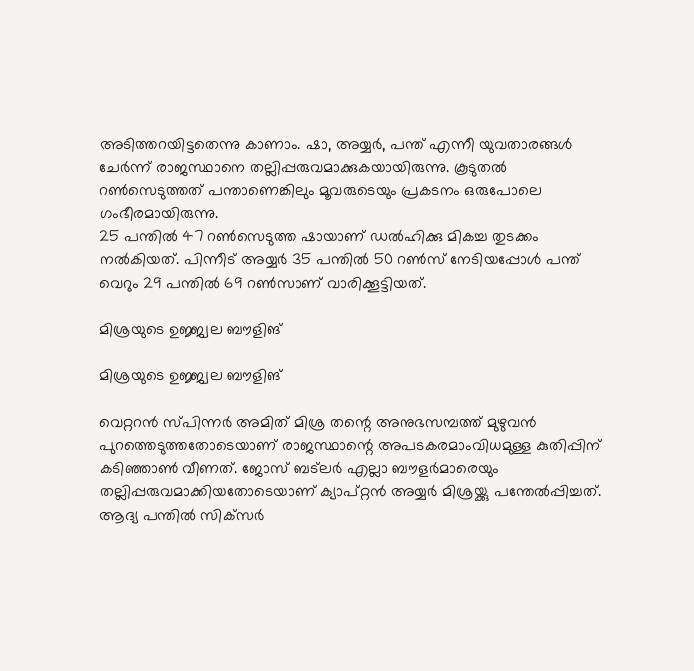അടിത്തറയിട്ടതെന്നു കാണാം. ഷാ, അയ്യര്‍, പന്ത് എന്നീ യുവതാരങ്ങള്‍ ചേര്‍ന്ന് രാജസ്ഥാനെ തല്ലിപ്പരുവമാക്കുകയായിരുന്നു. കൂടുതല്‍ റണ്‍സെടുത്തത് പന്താണെങ്കിലും മൂവരുടെയും പ്രകടനം ഒരുപോലെ ഗംഭീരമായിരുന്നു.
25 പന്തില്‍ 47 റണ്‍സെടുത്ത ഷായാണ് ഡല്‍ഹിക്കു മികച്ച തുടക്കം നല്‍കിയത്. പിന്നീട് അയ്യര്‍ 35 പന്തില്‍ 50 റണ്‍സ് നേടിയപ്പോള്‍ പന്ത് വെറും 29 പന്തില്‍ 69 റണ്‍സാണ് വാരിക്കൂട്ടിയത്.

മിശ്രയുടെ ഉജ്ജ്വല ബൗളിങ്

മിശ്രയുടെ ഉജ്ജ്വല ബൗളിങ്

വെറ്ററന്‍ സ്പിന്നര്‍ അമിത് മിശ്ര തന്റെ അനുഭസമ്പത്ത് മുഴുവന്‍ പുറത്തെടുത്തതോടെയാണ് രാജസ്ഥാന്റെ അപടകരമാംവിധമുള്ള കുതിപ്പിന് കടിഞ്ഞാണ്‍ വീണത്. ജോസ് ബട്‌ലര്‍ എല്ലാ ബൗളര്‍മാരെയും തല്ലിപ്പരുവമാക്കിയതോടെയാണ് ക്യാപ്റ്റന്‍ അയ്യര്‍ മിശ്രയ്ക്കു പന്തേല്‍പ്പിച്ചത്. ആദ്യ പന്തില്‍ സിക്‌സര്‍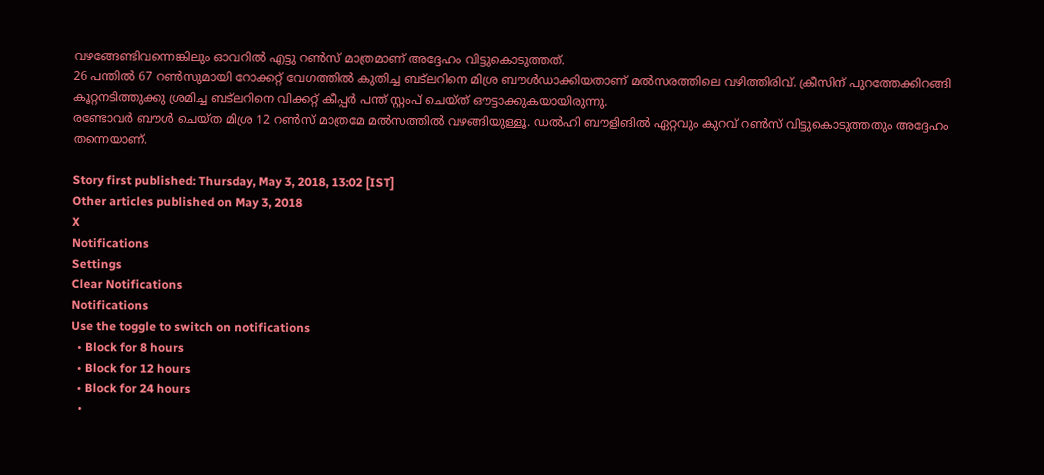വഴങ്ങേണ്ടിവന്നെങ്കിലും ഓവറില്‍ എട്ടു റണ്‍സ് മാത്രമാണ് അദ്ദേഹം വിട്ടുകൊടുത്തത്.
26 പന്തില്‍ 67 റണ്‍സുമായി റോക്കറ്റ് വേഗത്തില്‍ കുതിച്ച ബട്‌ലറിനെ മിശ്ര ബൗള്‍ഡാക്കിയതാണ് മല്‍സരത്തിലെ വഴിത്തിരിവ്. ക്രീസിന് പുറത്തേക്കിറങ്ങി കൂറ്റനടിത്തുക്കു ശ്രമിച്ച ബട്‌ലറിനെ വിക്കറ്റ് കീപ്പര്‍ പന്ത് സ്റ്റംപ് ചെയ്ത് ഔട്ടാക്കുകയായിരുന്നു.
രണ്ടോവര്‍ ബൗള്‍ ചെയ്ത മിശ്ര 12 റണ്‍സ് മാത്രമേ മല്‍സത്തില്‍ വഴങ്ങിയുള്ളൂ. ഡല്‍ഹി ബൗളിങില്‍ ഏറ്റവും കുറവ് റണ്‍സ് വിട്ടുകൊടുത്തതും അദ്ദേഹം തന്നെയാണ്.

Story first published: Thursday, May 3, 2018, 13:02 [IST]
Other articles published on May 3, 2018
X
Notifications
Settings
Clear Notifications
Notifications
Use the toggle to switch on notifications
  • Block for 8 hours
  • Block for 12 hours
  • Block for 24 hours
  •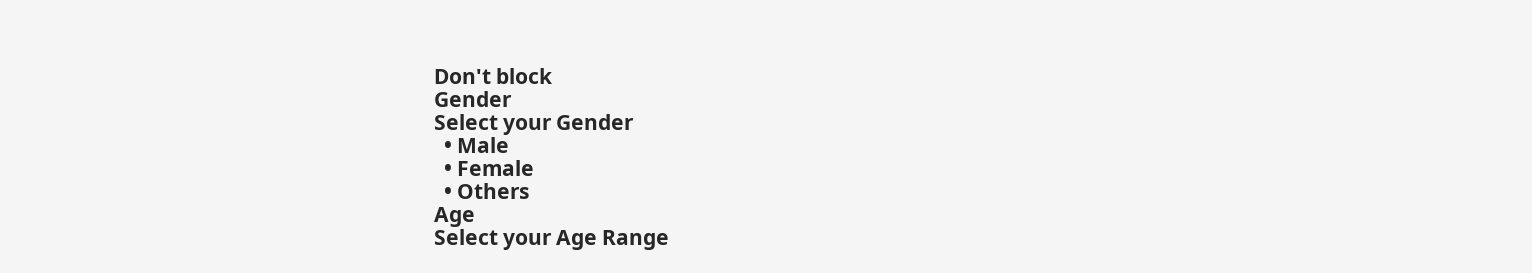Don't block
Gender
Select your Gender
  • Male
  • Female
  • Others
Age
Select your Age Range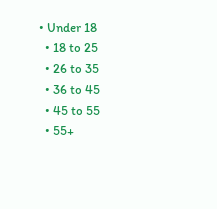• Under 18
  • 18 to 25
  • 26 to 35
  • 36 to 45
  • 45 to 55
  • 55+